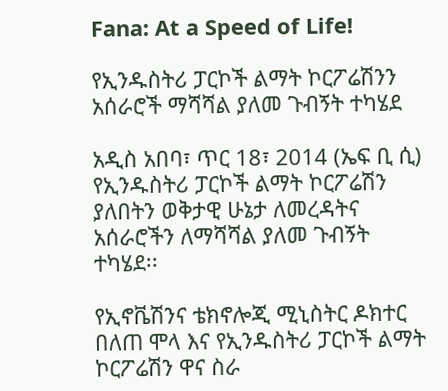Fana: At a Speed of Life!

የኢንዱስትሪ ፓርኮች ልማት ኮርፖሬሽንን አሰራሮች ማሻሻል ያለመ ጉብኝት ተካሄደ

አዲስ አበባ፣ ጥር 18፣ 2014 (ኤፍ ቢ ሲ) የኢንዱስትሪ ፓርኮች ልማት ኮርፖሬሽን ያለበትን ወቅታዊ ሁኔታ ለመረዳትና አሰራሮችን ለማሻሻል ያለመ ጉብኝት ተካሄደ፡፡

የኢኖቬሽንና ቴክኖሎጂ ሚኒስትር ዶክተር በለጠ ሞላ እና የኢንዱስትሪ ፓርኮች ልማት ኮርፖሬሽን ዋና ስራ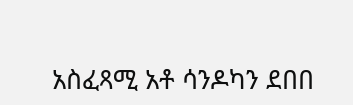አስፈጻሚ አቶ ሳንዶካን ደበበ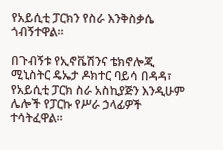የአይሲቲ ፓርክን የስራ እንቅስቃሴ ጎብኝተዋል፡፡

በጉብኝቱ የኢኖቬሽንና ቴክኖሎጂ ሚኒስትር ዴኤታ ዶክተር ባይሳ በዳዳ፣ የአይሲቲ ፓርክ ስራ አስኪያጅን እንዲሁም ሌሎች የፓርኩ የሥራ ኃላፊዎች ተሳትፈዋል፡፡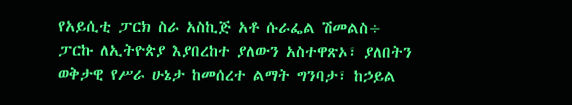የአይሲቲ ፓርክ ስራ አስኪጅ አቶ ሱራፌል ሽመልስ÷ ፓርኩ ለኢትዮጵያ እያበረከተ ያለውን አስተዋጽኦ፣ ያለበትን ወቅታዊ የሥራ ሁኔታ ከመሰረተ ልማት ግንባታ፣ ከኃይል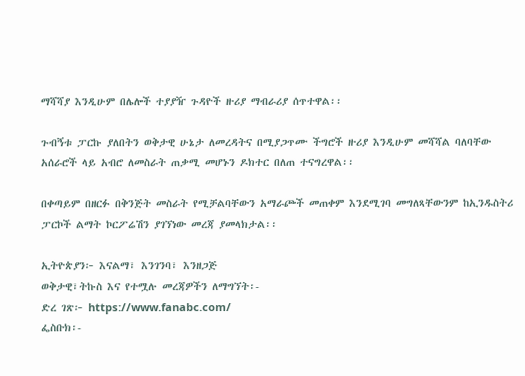ማሻሻያ እንዲሁም በሌሎች ተያያዥ ጉዳዮች ዙሪያ ማብራሪያ ሰጥተዋል፡፡

ጉብኝቱ ፓርኩ ያለበትን ወቅታዊ ሁኔታ ለመረዳትና በሚያጋጥሙ ችግሮች ዙሪያ እንዲሁም መሻሻል ባለባቸው አሰራሮች ላይ አብሮ ለመስራት ጠቃሚ መሆኑን ዶክተር በለጠ ተናግረዋል፡፡

በቀጣይም በዘርፉ በቅንጅት መስራት የሚቻልባቸውን አማራጮች መጠቀም እንደሚገባ መግለጻቸውንም ከኢንዱስትሪ ፓርኮች ልማት ኮርፖሬሽን ያገኘነው መረጃ ያመላክታል፡፡

ኢትዮጵያን፦ እናልማ፣ እንገንባ፣ እንዘጋጅ
ወቅታዊ፣ትኩስ እና የተሟሉ መረጃዎችን ለማግኘት፡-
ድረ ገጽ፦ https://www.fanabc.com/
ፌስቡክ፡-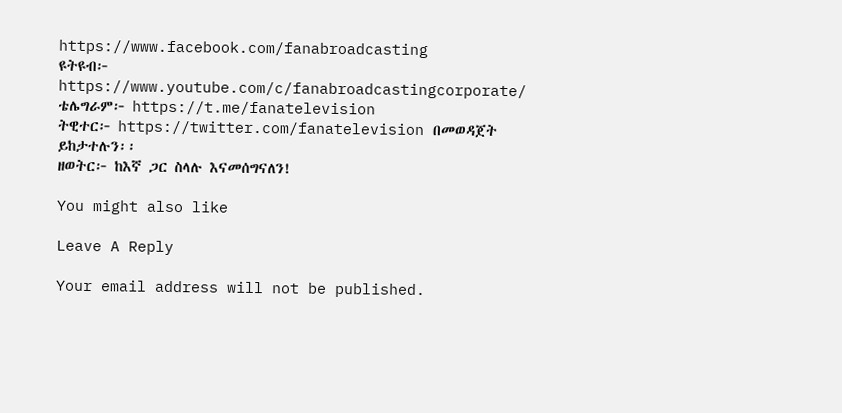https://www.facebook.com/fanabroadcasting
ዩትዩብ፦ https://www.youtube.com/c/fanabroadcastingcorporate/
ቴሌግራም፦ https://t.me/fanatelevision
ትዊተር፦ https://twitter.com/fanatelevision በመወዳጀት ይከታተሉን፡፡
ዘወትር፦ ከእኛ ጋር ስላሉ እናመሰግናለን!

You might also like

Leave A Reply

Your email address will not be published.